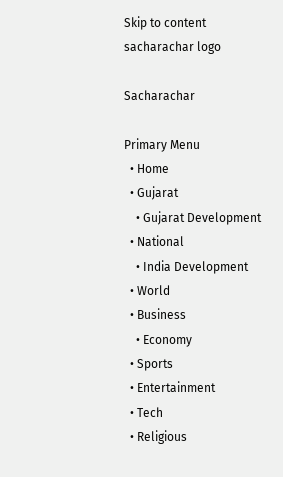Skip to content
sacharachar logo

Sacharachar

Primary Menu
  • Home
  • Gujarat
    • Gujarat Development
  • National
    • India Development
  • World
  • Business
    • Economy
  • Sports
  • Entertainment
  • Tech
  • Religious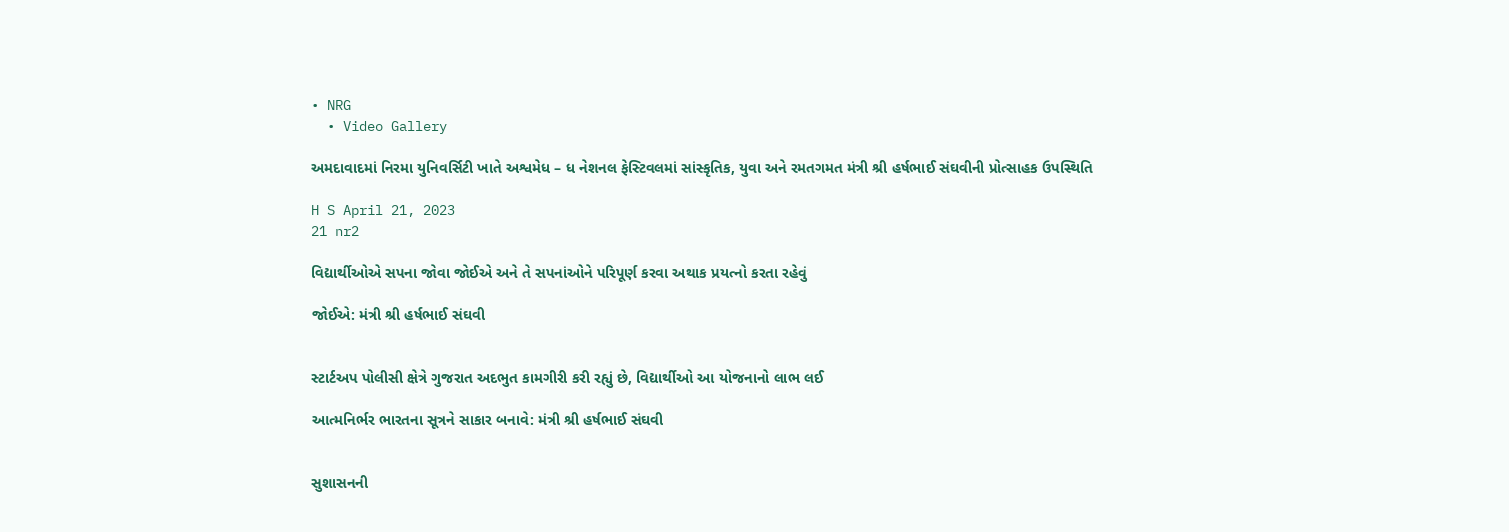• NRG
  • Video Gallery

અમદાવાદમાં નિરમા યુનિવર્સિટી ખાતે અશ્વમેધ – ધ નેશનલ ફેસ્ટિવલમાં સાંસ્કૃતિક, યુવા અને રમતગમત મંત્રી શ્રી હર્ષભાઈ સંઘવીની પ્રોત્સાહક ઉપસ્થિતિ

H S April 21, 2023
21 nr2

વિદ્યાર્થીઓએ સપના જોવા જોઈએ અને તે સપનાંઓને પરિપૂર્ણ કરવા અથાક પ્રયત્નો કરતા રહેવું

જોઈએ: મંત્રી શ્રી હર્ષભાઈ સંઘવી


સ્ટાર્ટઅપ પોલીસી ક્ષેત્રે ગુજરાત અદભુત કામગીરી કરી રહ્યું છે, વિદ્યાર્થીઓ આ યોજનાનો લાભ લઈ

આત્મનિર્ભર ભારતના સૂત્રને સાકાર બનાવે: મંત્રી શ્રી હર્ષભાઈ સંઘવી


સુશાસનની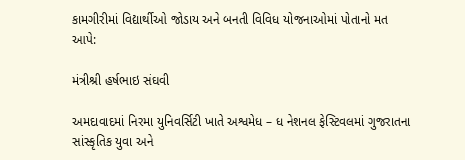કામગીરીમાં વિદ્યાર્થીઓ જોડાય અને બનતી વિવિધ યોજનાઓમાં પોતાનો મત આપે:

મંત્રીશ્રી હર્ષભાઇ સંઘવી

અમદાવાદમાં નિરમા યુનિવર્સિટી ખાતે અશ્વમેધ – ધ નેશનલ ફેસ્ટિવલમાં ગુજરાતના સાંસ્કૃતિક યુવા અને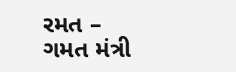રમત –
ગમત મંત્રી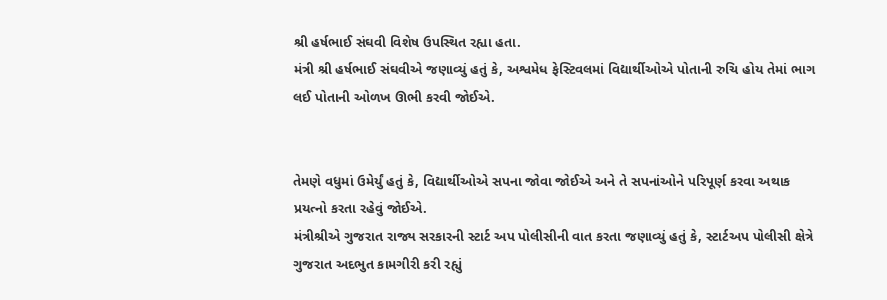શ્રી હર્ષભાઈ સંઘવી વિશેષ ઉપસ્થિત રહ્યા હતા.
મંત્રી શ્રી હર્ષભાઈ સંઘવીએ જણાવ્યું હતું કે, અશ્વમેધ ફેસ્ટિવલમાં વિદ્યાર્થીઓએ પોતાની રુચિ હોય તેમાં ભાગ
લઈ પોતાની ઓળખ ઊભી કરવી જોઈએ.


તેમણે વધુમાં ઉમેર્યું હતું કે, વિદ્યાર્થીઓએ સપના જોવા જોઈએ અને તે સપનાંઓને પરિપૂર્ણ કરવા અથાક
પ્રયત્નો કરતા રહેવું જોઈએ.
મંત્રીશ્રીએ ગુજરાત રાજ્ય સરકારની સ્ટાર્ટ અપ પોલીસીની વાત કરતા જણાવ્યું હતું કે, સ્ટાર્ટઅપ પોલીસી ક્ષેત્રે
ગુજરાત અદભુત કામગીરી કરી રહ્યું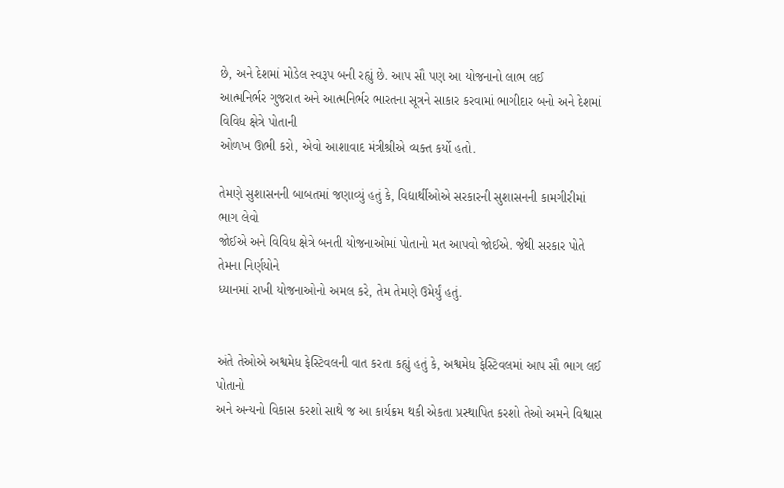છે, અને દેશમાં મોડેલ સ્વરૂપ બની રહ્યું છે. આપ સૌ પણ આ યોજનાનો લાભ લઈ
આત્મનિર્ભર ગુજરાત અને આત્મનિર્ભર ભારતના સૂત્રને સાકાર કરવામાં ભાગીદાર બનો અને દેશમાં વિવિધ ક્ષેત્રે પોતાની
ઓળખ ઊભી કરો, એવો આશાવાદ મંત્રીશ્રીએ વ્યક્ત કર્યો હતો.

તેમણે સુશાસનની બાબતમાં જણાવ્યું હતું કે, વિદ્યાર્થીઓએ સરકારની સુશાસનની કામગીરીમાં ભાગ લેવો
જોઈએ અને વિવિધ ક્ષેત્રે બનતી યોજનાઓમાં પોતાનો મત આપવો જોઈએ. જેથી સરકાર પોતે તેમના નિર્ણયોને
ધ્યાનમાં રાખી યોજનાઓનો અમલ કરે, તેમ તેમણે ઉમેર્યું હતું.


અંતે તેઓએ અશ્વમેધ ફેસ્ટિવલની વાત કરતા કહ્યું હતું કે, અશ્વમેધ ફેસ્ટિવલમાં આપ સૌ ભાગ લઈ પોતાનો
અને અન્યનો વિકાસ કરશો સાથે જ આ કાર્યક્રમ થકી એકતા પ્રસ્થાપિત કરશો તેઓ અમને વિશ્વાસ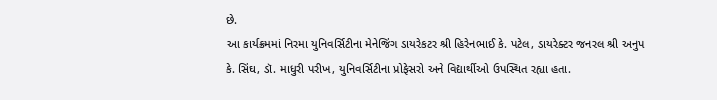છે.
આ કાર્યક્રમમાં નિરમા યુનિવર્સિટીના મેનેજિંગ ડાયરેકટર શ્રી હિરેનભાઈ કે. પટેલ, ડાયરેક્ટર જનરલ શ્રી અનુપ
કે. સિંઘ, ડૉ. માધુરી પરીખ, યુનિવર્સિટીના પ્રોફેસરો અને વિદ્યાર્થીઓ ઉપસ્થિત રહ્યા હતા.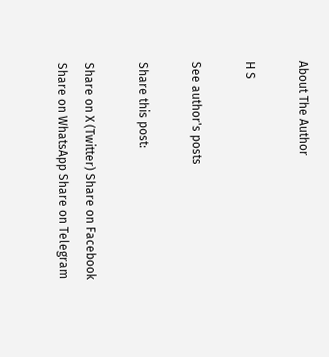About The Author

H S

See author's posts

Share this post:

Share on X (Twitter) Share on Facebook Share on WhatsApp Share on Telegram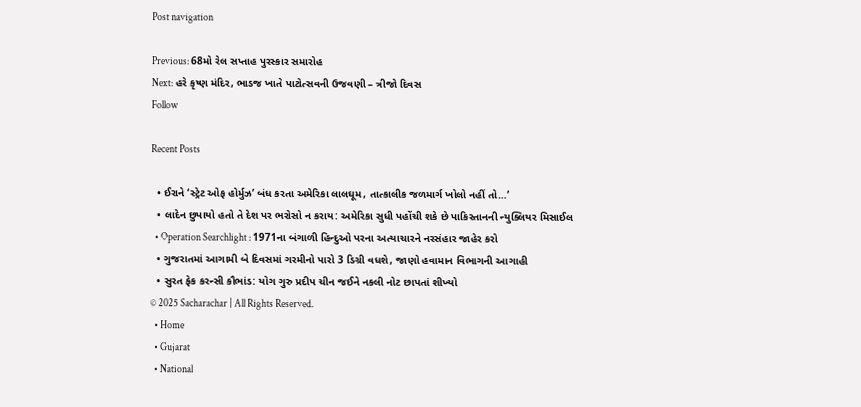Post navigation

Previous: 68મો રેલ સપ્તાહ પુરસ્કાર સમારોહ
Next: હરે કૃષ્ણ મંદિર, ભાડજ ખાતે પાટોત્સવની ઉજવણી – ત્રીજો દિવસ
Follow

Recent Posts

  • ઈરાને ‘સ્ટ્રેટ ઓફ હોર્મુઝ’ બંધ કરતા અમેરિકા લાલઘૂમ, તાત્કાલીક જળમાર્ગ ખોલો નહીં તો…’
  • લાદેન છુપાયો હતો તે દેશ પર ભરોસો ન કરાય: અમેરિકા સુધી પહોંચી શકે છે પાકિસ્તાનની ન્યુક્લિયર મિસાઈલ
  • Operation Searchlight : 1971ના બંગાળી હિન્દુઓ પરના અત્યાચારને નરસંહાર જાહેર કરો
  • ગુજરાતમાં આગામી બે દિવસમાં ગરમીનો પારો 3 ડિગ્રી વધશે, જાણો હવામાન વિભાગની આગાહી
  • સુરત ફેક કરન્સી કૌભાંડ: યોગ ગુરુ પ્રદીપ ચીન જઈને નકલી નોટ છાપતાં શીખ્યો
© 2025 Sacharachar | All Rights Reserved.
  • Home
  • Gujarat
  • National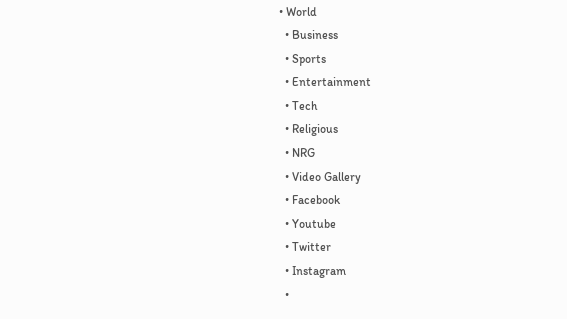• World
  • Business
  • Sports
  • Entertainment
  • Tech
  • Religious
  • NRG
  • Video Gallery
  • Facebook
  • Youtube
  • Twitter
  • Instagram
  •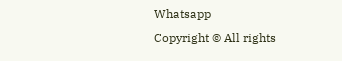Whatsapp
Copyright © All rights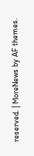reserved. | MoreNews by AF themes.